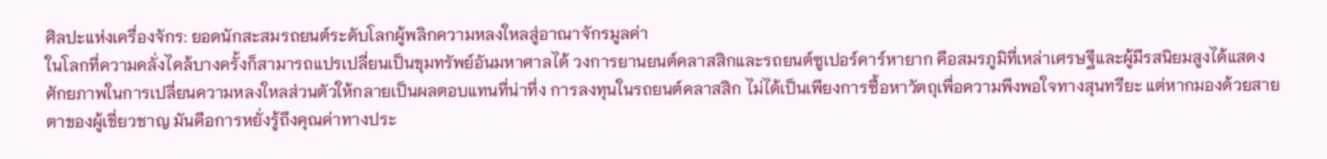ศิลปะแห่งเครื่องจักร: ยอดนักสะสมรถยนต์ระดับโลกผู้พลิกความหลงใหลสู่อาณาจักรมูลค่า
ในโลกที่ความคลั่งไคล้บางครั้งก็สามารถแปรเปลี่ยนเป็นขุมทรัพย์อันมหาศาลได้ วงการยานยนต์คลาสสิกและรถยนต์ซูเปอร์คาร์หายาก คือสมรภูมิที่เหล่าเศรษฐีและผู้มีรสนิยมสูงได้แสดงศักยภาพในการเปลี่ยนความหลงใหลส่วนตัวให้กลายเป็นผลตอบแทนที่น่าทึ่ง การลงทุนในรถยนต์คลาสสิก ไม่ได้เป็นเพียงการซื้อหาวัตถุเพื่อความพึงพอใจทางสุนทรียะ แต่หากมองด้วยสายตาของผู้เชี่ยวชาญ มันคือการหยั่งรู้ถึงคุณค่าทางประ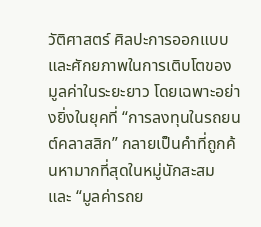วัติศาสตร์ ศิลปะการออกแบบ และศักยภาพในการเติบโตของมูลค่าในระยะยาว โดยเฉพาะอย่างยิ่งในยุคที่ “การลงทุนในรถยนต์คลาสสิก” กลายเป็นคำที่ถูกค้นหามากที่สุดในหมู่นักสะสม และ “มูลค่ารถย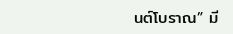นต์โบราณ” มี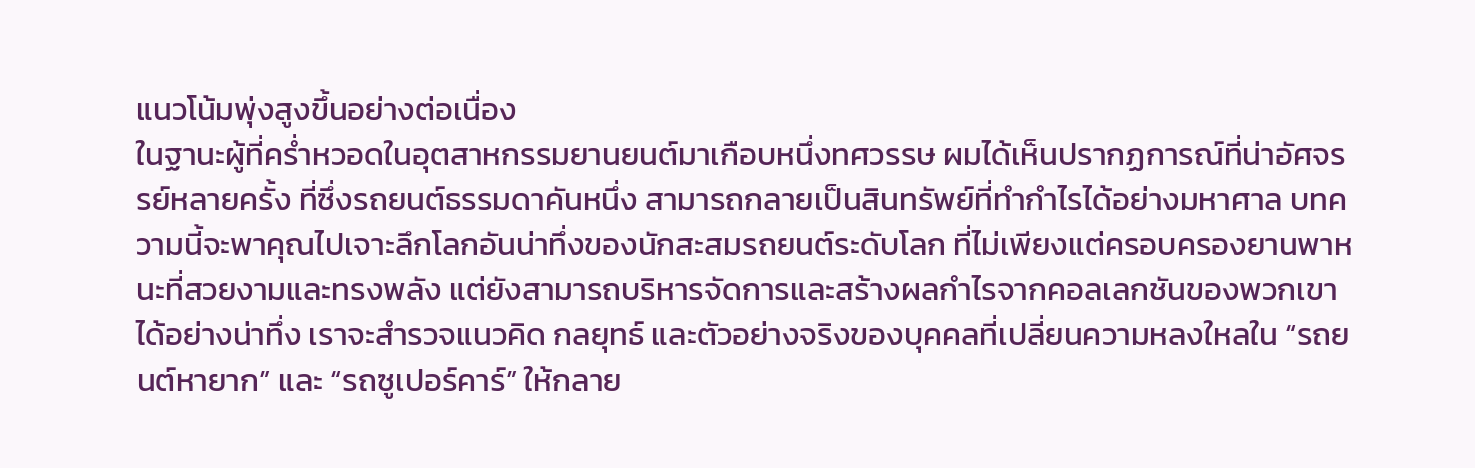แนวโน้มพุ่งสูงขึ้นอย่างต่อเนื่อง
ในฐานะผู้ที่คร่ำหวอดในอุตสาหกรรมยานยนต์มาเกือบหนึ่งทศวรรษ ผมได้เห็นปรากฏการณ์ที่น่าอัศจรรย์หลายครั้ง ที่ซึ่งรถยนต์ธรรมดาคันหนึ่ง สามารถกลายเป็นสินทรัพย์ที่ทำกำไรได้อย่างมหาศาล บทความนี้จะพาคุณไปเจาะลึกโลกอันน่าทึ่งของนักสะสมรถยนต์ระดับโลก ที่ไม่เพียงแต่ครอบครองยานพาหนะที่สวยงามและทรงพลัง แต่ยังสามารถบริหารจัดการและสร้างผลกำไรจากคอลเลกชันของพวกเขาได้อย่างน่าทึ่ง เราจะสำรวจแนวคิด กลยุทธ์ และตัวอย่างจริงของบุคคลที่เปลี่ยนความหลงใหลใน “รถยนต์หายาก” และ “รถซูเปอร์คาร์” ให้กลาย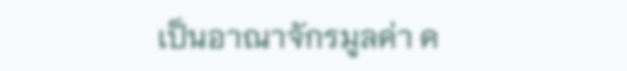เป็นอาณาจักรมูลค่า ค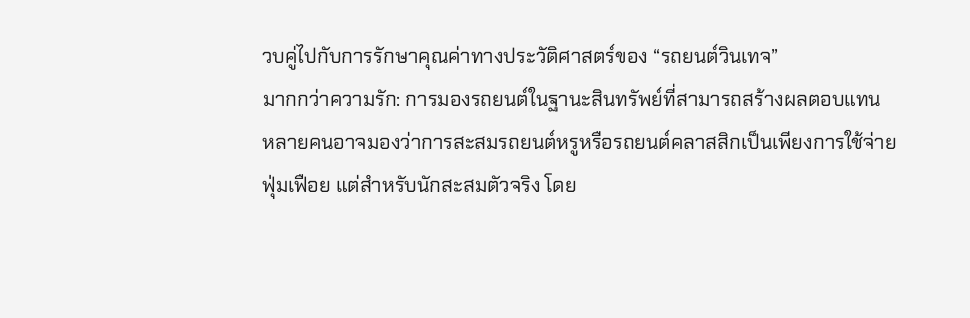วบคู่ไปกับการรักษาคุณค่าทางประวัติศาสตร์ของ “รถยนต์วินเทจ”
มากกว่าความรัก: การมองรถยนต์ในฐานะสินทรัพย์ที่สามารถสร้างผลตอบแทน
หลายคนอาจมองว่าการสะสมรถยนต์หรูหรือรถยนต์คลาสสิกเป็นเพียงการใช้จ่ายฟุ่มเฟือย แต่สำหรับนักสะสมตัวจริง โดย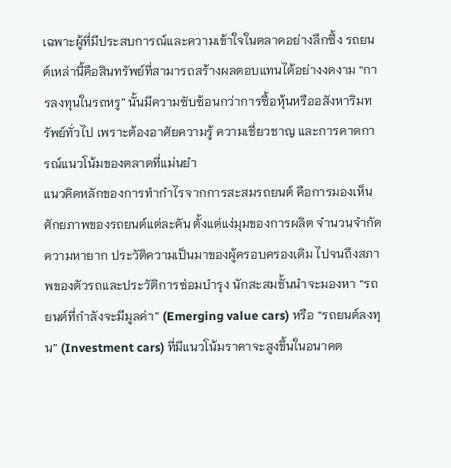เฉพาะผู้ที่มีประสบการณ์และความเข้าใจในตลาดอย่างลึกซึ้ง รถยนต์เหล่านี้คือสินทรัพย์ที่สามารถสร้างผลตอบแทนได้อย่างงดงาม “การลงทุนในรถหรู” นั้นมีความซับซ้อนกว่าการซื้อหุ้นหรืออสังหาริมทรัพย์ทั่วไป เพราะต้องอาศัยความรู้ ความเชี่ยวชาญ และการคาดการณ์แนวโน้มของตลาดที่แม่นยำ
แนวคิดหลักของการทำกำไรจากการสะสมรถยนต์ คือการมองเห็นศักยภาพของรถยนต์แต่ละคัน ตั้งแต่แง่มุมของการผลิต จำนวนจำกัด ความหายาก ประวัติความเป็นมาของผู้ครอบครองเดิม ไปจนถึงสภาพของตัวรถและประวัติการซ่อมบำรุง นักสะสมชั้นนำจะมองหา “รถยนต์ที่กำลังจะมีมูลค่า” (Emerging value cars) หรือ “รถยนต์ลงทุน” (Investment cars) ที่มีแนวโน้มราคาจะสูงขึ้นในอนาคต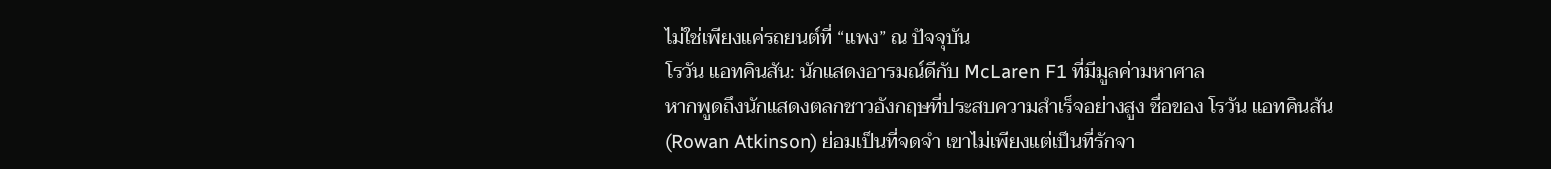ไม่ใช่เพียงแค่รถยนต์ที่ “แพง” ณ ปัจจุบัน
โรวัน แอทคินสัน: นักแสดงอารมณ์ดีกับ McLaren F1 ที่มีมูลค่ามหาศาล
หากพูดถึงนักแสดงตลกชาวอังกฤษที่ประสบความสำเร็จอย่างสูง ชื่อของ โรวัน แอทคินสัน (Rowan Atkinson) ย่อมเป็นที่จดจำ เขาไม่เพียงแต่เป็นที่รักจา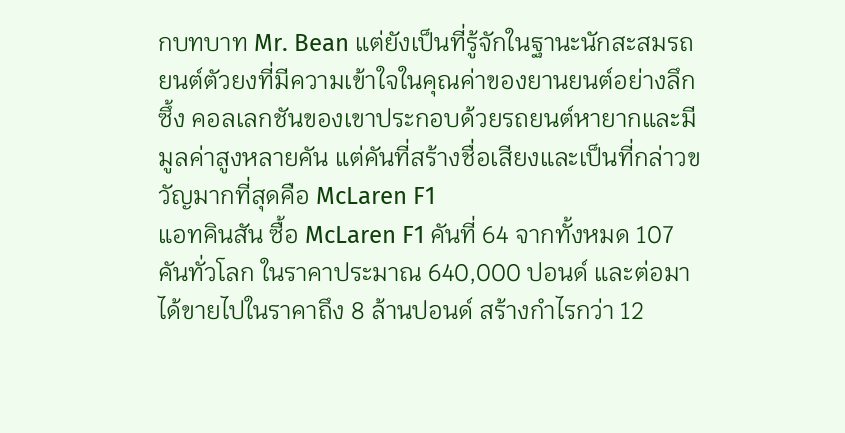กบทบาท Mr. Bean แต่ยังเป็นที่รู้จักในฐานะนักสะสมรถยนต์ตัวยงที่มีความเข้าใจในคุณค่าของยานยนต์อย่างลึกซึ้ง คอลเลกชันของเขาประกอบด้วยรถยนต์หายากและมีมูลค่าสูงหลายคัน แต่คันที่สร้างชื่อเสียงและเป็นที่กล่าวขวัญมากที่สุดคือ McLaren F1
แอทคินสัน ซื้อ McLaren F1 คันที่ 64 จากทั้งหมด 107 คันทั่วโลก ในราคาประมาณ 640,000 ปอนด์ และต่อมาได้ขายไปในราคาถึง 8 ล้านปอนด์ สร้างกำไรกว่า 12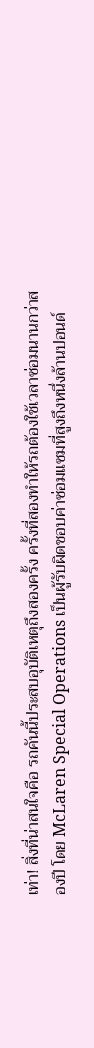เท่า! สิ่งที่น่าสนใจคือ รถคันนี้ประสบอุบัติเหตุถึงสองครั้ง ครั้งที่สองทำให้รถต้องใช้เวลาซ่อมนานกว่าสองปี โดย McLaren Special Operations เป็นผู้รับผิดชอบค่าซ่อมแซมที่สูงถึงหนึ่งล้านปอนด์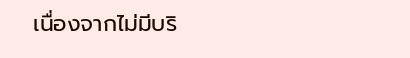เนื่องจากไม่มีบริ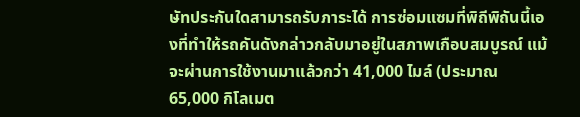ษัทประกันใดสามารถรับภาระได้ การซ่อมแซมที่พิถีพิถันนี้เองที่ทำให้รถคันดังกล่าวกลับมาอยู่ในสภาพเกือบสมบูรณ์ แม้จะผ่านการใช้งานมาแล้วกว่า 41,000 ไมล์ (ประมาณ 65,000 กิโลเมต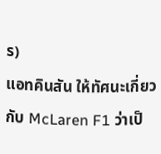ร)
แอทคินสัน ให้ทัศนะเกี่ยวกับ McLaren F1 ว่าเป็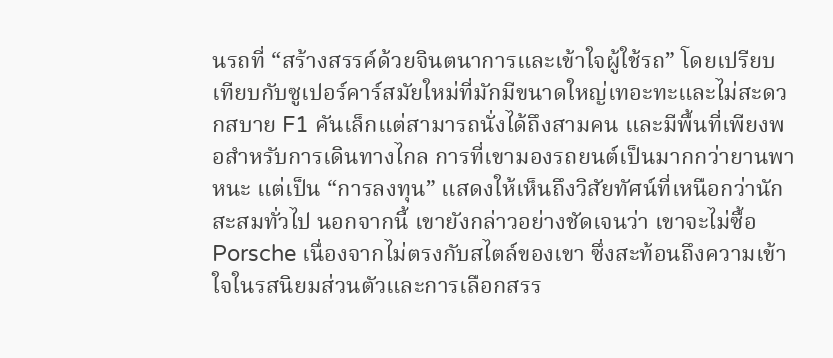นรถที่ “สร้างสรรค์ด้วยจินตนาการและเข้าใจผู้ใช้รถ” โดยเปรียบเทียบกับซูเปอร์คาร์สมัยใหม่ที่มักมีขนาดใหญ่เทอะทะและไม่สะดวกสบาย F1 คันเล็กแต่สามารถนั่งได้ถึงสามคน และมีพื้นที่เพียงพอสำหรับการเดินทางไกล การที่เขามองรถยนต์เป็นมากกว่ายานพาหนะ แต่เป็น “การลงทุน” แสดงให้เห็นถึงวิสัยทัศน์ที่เหนือกว่านักสะสมทั่วไป นอกจากนี้ เขายังกล่าวอย่างชัดเจนว่า เขาจะไม่ซื้อ Porsche เนื่องจากไม่ตรงกับสไตล์ของเขา ซึ่งสะท้อนถึงความเข้าใจในรสนิยมส่วนตัวและการเลือกสรร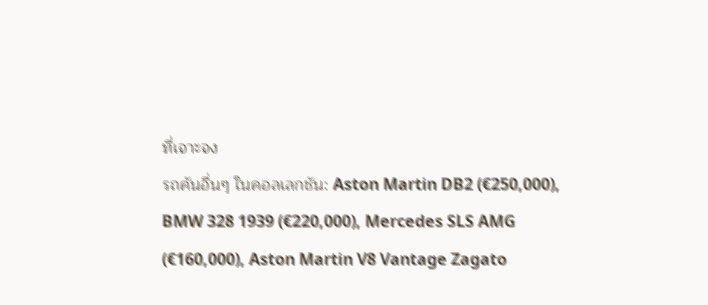ที่เจาะจง
รถคันอื่นๆ ในคอลเลกชัน: Aston Martin DB2 (€250,000), BMW 328 1939 (€220,000), Mercedes SLS AMG (€160,000), Aston Martin V8 Vantage Zagato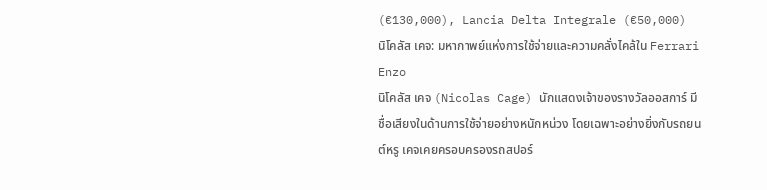(€130,000), Lancia Delta Integrale (€50,000)
นิโคลัส เคจ: มหากาพย์แห่งการใช้จ่ายและความคลั่งไคล้ใน Ferrari Enzo
นิโคลัส เคจ (Nicolas Cage) นักแสดงเจ้าของรางวัลออสการ์ มีชื่อเสียงในด้านการใช้จ่ายอย่างหนักหน่วง โดยเฉพาะอย่างยิ่งกับรถยนต์หรู เคจเคยครอบครองรถสปอร์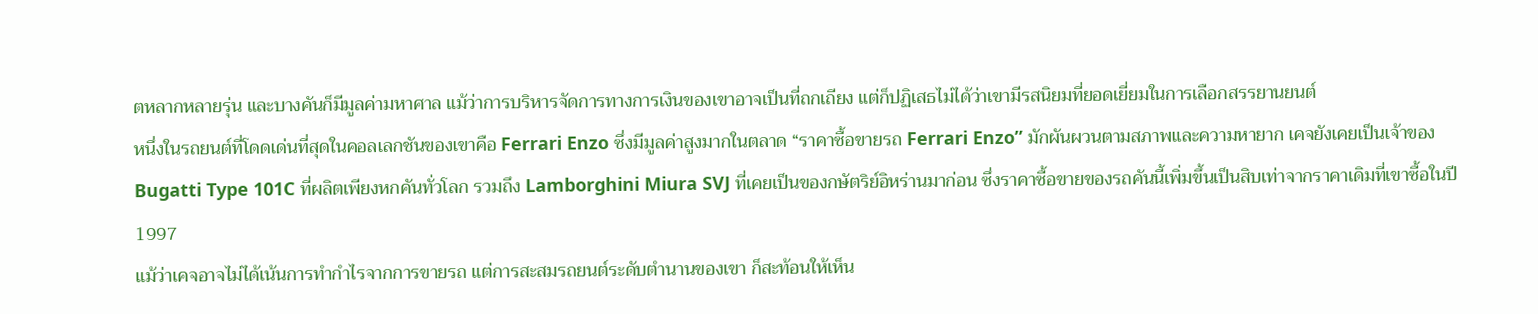ตหลากหลายรุ่น และบางคันก็มีมูลค่ามหาศาล แม้ว่าการบริหารจัดการทางการเงินของเขาอาจเป็นที่ถกเถียง แต่ก็ปฏิเสธไม่ได้ว่าเขามีรสนิยมที่ยอดเยี่ยมในการเลือกสรรยานยนต์
หนึ่งในรถยนต์ที่โดดเด่นที่สุดในคอลเลกชันของเขาคือ Ferrari Enzo ซึ่งมีมูลค่าสูงมากในตลาด “ราคาซื้อขายรถ Ferrari Enzo” มักผันผวนตามสภาพและความหายาก เคจยังเคยเป็นเจ้าของ Bugatti Type 101C ที่ผลิตเพียงหกคันทั่วโลก รวมถึง Lamborghini Miura SVJ ที่เคยเป็นของกษัตริย์อิหร่านมาก่อน ซึ่งราคาซื้อขายของรถคันนี้เพิ่มขึ้นเป็นสิบเท่าจากราคาเดิมที่เขาซื้อในปี 1997
แม้ว่าเคจอาจไม่ได้เน้นการทำกำไรจากการขายรถ แต่การสะสมรถยนต์ระดับตำนานของเขา ก็สะท้อนให้เห็น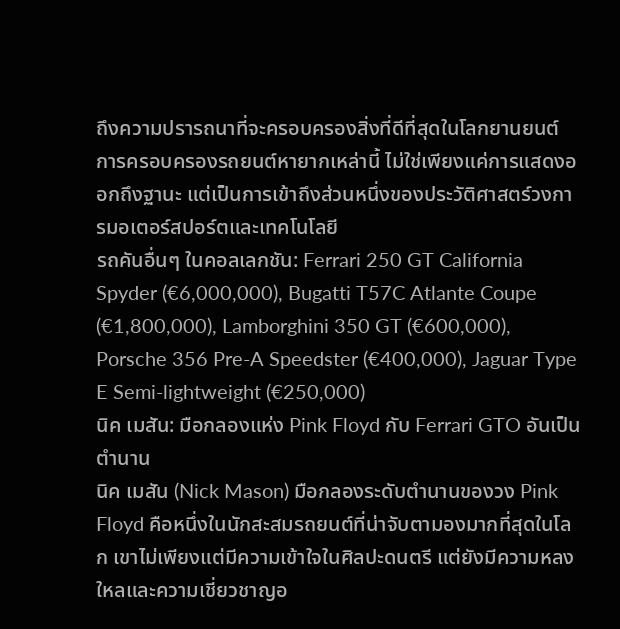ถึงความปรารถนาที่จะครอบครองสิ่งที่ดีที่สุดในโลกยานยนต์ การครอบครองรถยนต์หายากเหล่านี้ ไม่ใช่เพียงแค่การแสดงออกถึงฐานะ แต่เป็นการเข้าถึงส่วนหนึ่งของประวัติศาสตร์วงการมอเตอร์สปอร์ตและเทคโนโลยี
รถคันอื่นๆ ในคอลเลกชัน: Ferrari 250 GT California Spyder (€6,000,000), Bugatti T57C Atlante Coupe (€1,800,000), Lamborghini 350 GT (€600,000), Porsche 356 Pre-A Speedster (€400,000), Jaguar Type E Semi-lightweight (€250,000)
นิค เมสัน: มือกลองแห่ง Pink Floyd กับ Ferrari GTO อันเป็นตำนาน
นิค เมสัน (Nick Mason) มือกลองระดับตำนานของวง Pink Floyd คือหนึ่งในนักสะสมรถยนต์ที่น่าจับตามองมากที่สุดในโลก เขาไม่เพียงแต่มีความเข้าใจในศิลปะดนตรี แต่ยังมีความหลงใหลและความเชี่ยวชาญอ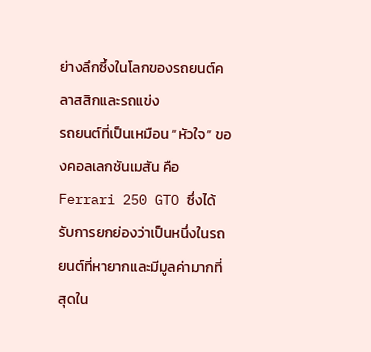ย่างลึกซึ้งในโลกของรถยนต์คลาสสิกและรถแข่ง
รถยนต์ที่เป็นเหมือน “หัวใจ” ของคอลเลกชันเมสัน คือ Ferrari 250 GTO ซึ่งได้รับการยกย่องว่าเป็นหนึ่งในรถยนต์ที่หายากและมีมูลค่ามากที่สุดใน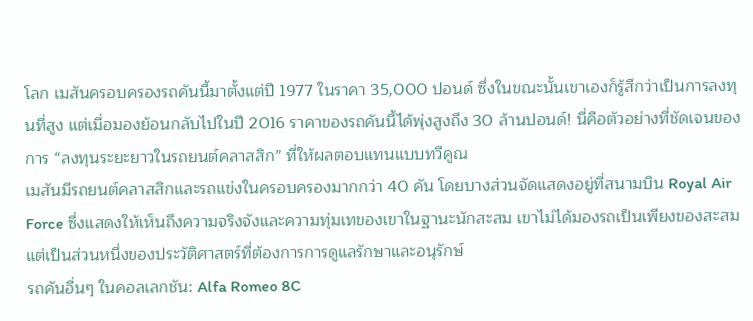โลก เมสันครอบครองรถคันนี้มาตั้งแต่ปี 1977 ในราคา 35,000 ปอนด์ ซึ่งในขณะนั้นเขาเองก็รู้สึกว่าเป็นการลงทุนที่สูง แต่เมื่อมองย้อนกลับไปในปี 2016 ราคาของรถคันนี้ได้พุ่งสูงถึง 30 ล้านปอนด์! นี่คือตัวอย่างที่ชัดเจนของการ “ลงทุนระยะยาวในรถยนต์คลาสสิก” ที่ให้ผลตอบแทนแบบทวีคูณ
เมสันมีรถยนต์คลาสสิกและรถแข่งในครอบครองมากกว่า 40 คัน โดยบางส่วนจัดแสดงอยู่ที่สนามบิน Royal Air Force ซึ่งแสดงให้เห็นถึงความจริงจังและความทุ่มเทของเขาในฐานะนักสะสม เขาไม่ได้มองรถเป็นเพียงของสะสม แต่เป็นส่วนหนึ่งของประวัติศาสตร์ที่ต้องการการดูแลรักษาและอนุรักษ์
รถคันอื่นๆ ในคอลเลกชัน: Alfa Romeo 8C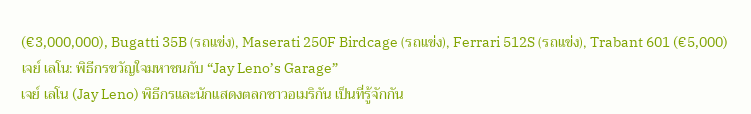(€3,000,000), Bugatti 35B (รถแข่ง), Maserati 250F Birdcage (รถแข่ง), Ferrari 512S (รถแข่ง), Trabant 601 (€5,000)
เจย์ เลโน: พิธีกรขวัญใจมหาชนกับ “Jay Leno’s Garage”
เจย์ เลโน (Jay Leno) พิธีกรและนักแสดงตลกชาวอเมริกัน เป็นที่รู้จักกัน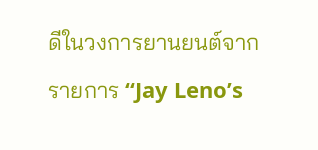ดีในวงการยานยนต์จากรายการ “Jay Leno’s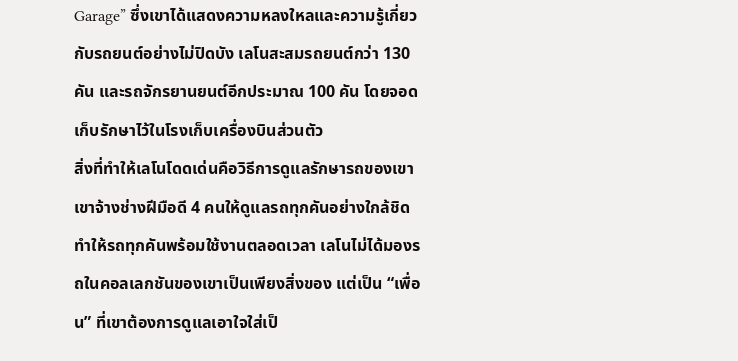Garage” ซึ่งเขาได้แสดงความหลงใหลและความรู้เกี่ยวกับรถยนต์อย่างไม่ปิดบัง เลโนสะสมรถยนต์กว่า 130 คัน และรถจักรยานยนต์อีกประมาณ 100 คัน โดยจอดเก็บรักษาไว้ในโรงเก็บเครื่องบินส่วนตัว
สิ่งที่ทำให้เลโนโดดเด่นคือวิธีการดูแลรักษารถของเขา เขาจ้างช่างฝีมือดี 4 คนให้ดูแลรถทุกคันอย่างใกล้ชิด ทำให้รถทุกคันพร้อมใช้งานตลอดเวลา เลโนไม่ได้มองรถในคอลเลกชันของเขาเป็นเพียงสิ่งของ แต่เป็น “เพื่อน” ที่เขาต้องการดูแลเอาใจใส่เป็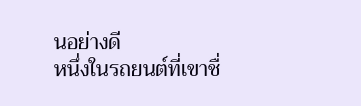นอย่างดี
หนึ่งในรถยนต์ที่เขาชื่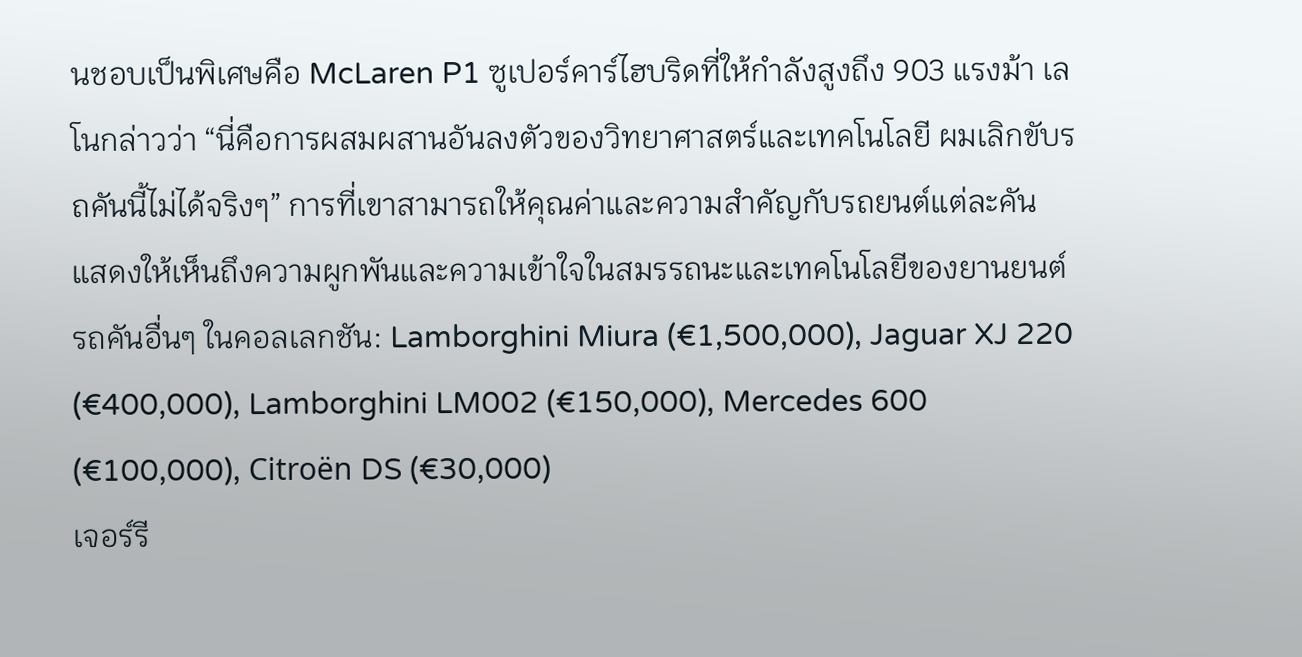นชอบเป็นพิเศษคือ McLaren P1 ซูเปอร์คาร์ไฮบริดที่ให้กำลังสูงถึง 903 แรงม้า เลโนกล่าวว่า “นี่คือการผสมผสานอันลงตัวของวิทยาศาสตร์และเทคโนโลยี ผมเลิกขับรถคันนี้ไม่ได้จริงๆ” การที่เขาสามารถให้คุณค่าและความสำคัญกับรถยนต์แต่ละคัน แสดงให้เห็นถึงความผูกพันและความเข้าใจในสมรรถนะและเทคโนโลยีของยานยนต์
รถคันอื่นๆ ในคอลเลกชัน: Lamborghini Miura (€1,500,000), Jaguar XJ 220 (€400,000), Lamborghini LM002 (€150,000), Mercedes 600 (€100,000), Citroën DS (€30,000)
เจอร์รี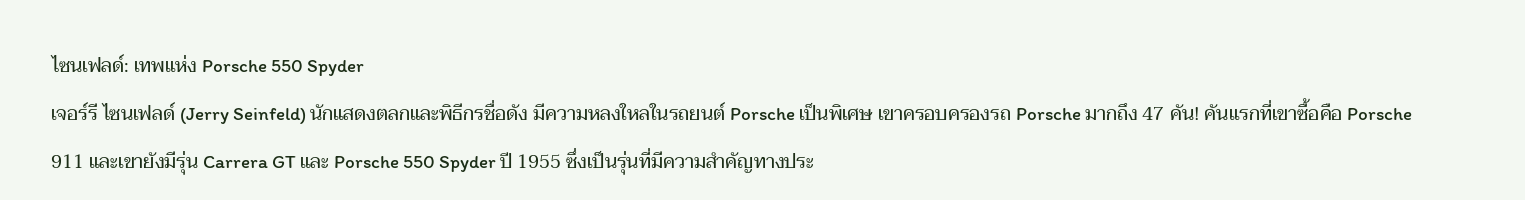ไซนเฟลด์: เทพแห่ง Porsche 550 Spyder
เจอร์รี ไซนเฟลด์ (Jerry Seinfeld) นักแสดงตลกและพิธีกรชื่อดัง มีความหลงใหลในรถยนต์ Porsche เป็นพิเศษ เขาครอบครองรถ Porsche มากถึง 47 คัน! คันแรกที่เขาซื้อคือ Porsche 911 และเขายังมีรุ่น Carrera GT และ Porsche 550 Spyder ปี 1955 ซึ่งเป็นรุ่นที่มีความสำคัญทางประ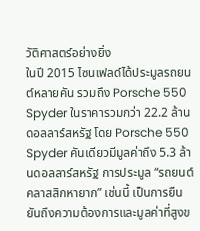วัติศาสตร์อย่างยิ่ง
ในปี 2015 ไซนเฟลด์ได้ประมูลรถยนต์หลายคัน รวมถึง Porsche 550 Spyder ในราคารวมกว่า 22.2 ล้านดอลลาร์สหรัฐ โดย Porsche 550 Spyder คันเดียวมีมูลค่าถึง 5.3 ล้านดอลลาร์สหรัฐ การประมูล “รถยนต์คลาสสิกหายาก” เช่นนี้ เป็นการยืนยันถึงความต้องการและมูลค่าที่สูงข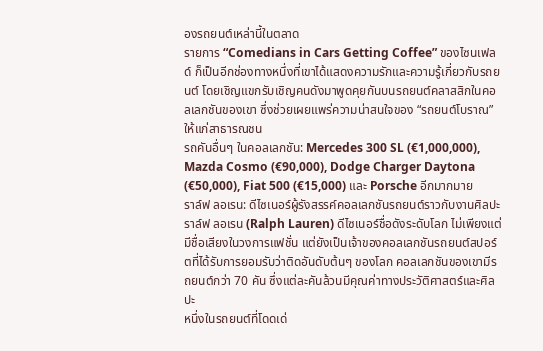องรถยนต์เหล่านี้ในตลาด
รายการ “Comedians in Cars Getting Coffee” ของไซนเฟลด์ ก็เป็นอีกช่องทางหนึ่งที่เขาได้แสดงความรักและความรู้เกี่ยวกับรถยนต์ โดยเชิญแขกรับเชิญคนดังมาพูดคุยกันบนรถยนต์คลาสสิกในคอลเลกชันของเขา ซึ่งช่วยเผยแพร่ความน่าสนใจของ “รถยนต์โบราณ” ให้แก่สาธารณชน
รถคันอื่นๆ ในคอลเลกชัน: Mercedes 300 SL (€1,000,000), Mazda Cosmo (€90,000), Dodge Charger Daytona (€50,000), Fiat 500 (€15,000) และ Porsche อีกมากมาย
ราล์ฟ ลอเรน: ดีไซเนอร์ผู้รังสรรค์คอลเลกชันรถยนต์ราวกับงานศิลปะ
ราล์ฟ ลอเรน (Ralph Lauren) ดีไซเนอร์ชื่อดังระดับโลก ไม่เพียงแต่มีชื่อเสียงในวงการแฟชั่น แต่ยังเป็นเจ้าของคอลเลกชันรถยนต์สปอร์ตที่ได้รับการยอมรับว่าติดอันดับต้นๆ ของโลก คอลเลกชันของเขามีรถยนต์กว่า 70 คัน ซึ่งแต่ละคันล้วนมีคุณค่าทางประวัติศาสตร์และศิลปะ
หนึ่งในรถยนต์ที่โดดเด่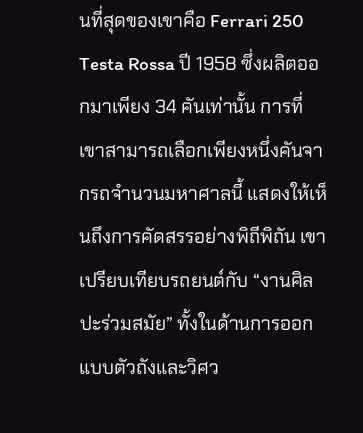นที่สุดของเขาคือ Ferrari 250 Testa Rossa ปี 1958 ซึ่งผลิตออกมาเพียง 34 คันเท่านั้น การที่เขาสามารถเลือกเพียงหนึ่งคันจากรถจำนวนมหาศาลนี้ แสดงให้เห็นถึงการคัดสรรอย่างพิถีพิถัน เขาเปรียบเทียบรถยนต์กับ “งานศิลปะร่วมสมัย” ทั้งในด้านการออกแบบตัวถังและวิศว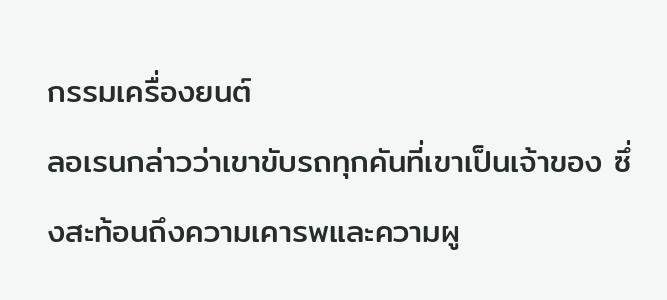กรรมเครื่องยนต์
ลอเรนกล่าวว่าเขาขับรถทุกคันที่เขาเป็นเจ้าของ ซึ่งสะท้อนถึงความเคารพและความผู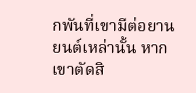กพันที่เขามีต่อยานยนต์เหล่านั้น หากเขาตัดสิ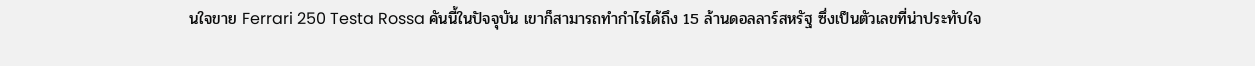นใจขาย Ferrari 250 Testa Rossa คันนี้ในปัจจุบัน เขาก็สามารถทำกำไรได้ถึง 15 ล้านดอลลาร์สหรัฐ ซึ่งเป็นตัวเลขที่น่าประทับใจ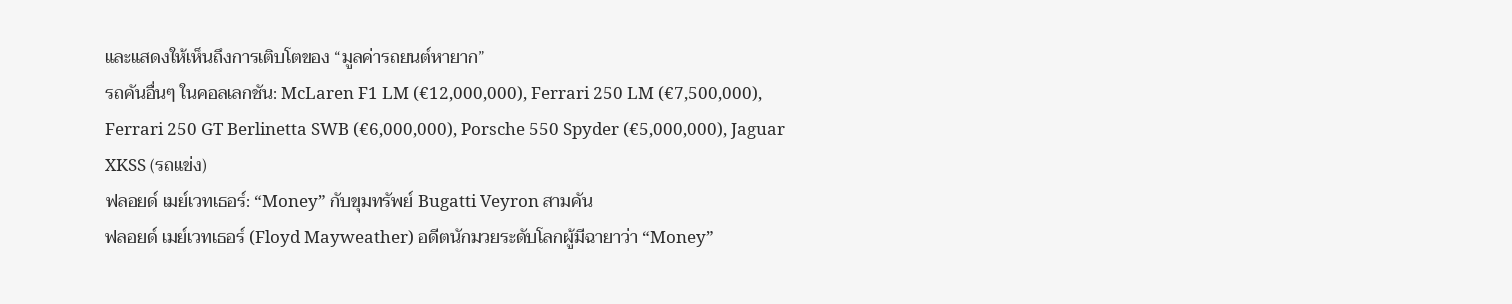และแสดงให้เห็นถึงการเติบโตของ “มูลค่ารถยนต์หายาก”
รถคันอื่นๆ ในคอลเลกชัน: McLaren F1 LM (€12,000,000), Ferrari 250 LM (€7,500,000), Ferrari 250 GT Berlinetta SWB (€6,000,000), Porsche 550 Spyder (€5,000,000), Jaguar XKSS (รถแข่ง)
ฟลอยด์ เมย์เวทเธอร์: “Money” กับขุมทรัพย์ Bugatti Veyron สามคัน
ฟลอยด์ เมย์เวทเธอร์ (Floyd Mayweather) อดีตนักมวยระดับโลกผู้มีฉายาว่า “Money”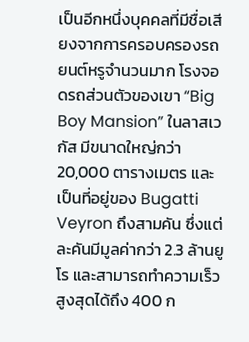เป็นอีกหนึ่งบุคคลที่มีชื่อเสียงจากการครอบครองรถยนต์หรูจำนวนมาก โรงจอดรถส่วนตัวของเขา “Big Boy Mansion” ในลาสเวกัส มีขนาดใหญ่กว่า 20,000 ตารางเมตร และเป็นที่อยู่ของ Bugatti Veyron ถึงสามคัน ซึ่งแต่ละคันมีมูลค่ากว่า 2.3 ล้านยูโร และสามารถทำความเร็วสูงสุดได้ถึง 400 ก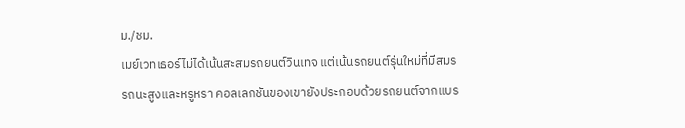ม./ชม.
เมย์เวทเธอร์ไม่ได้เน้นสะสมรถยนต์วินเทจ แต่เน้นรถยนต์รุ่นใหม่ที่มีสมรรถนะสูงและหรูหรา คอลเลกชันของเขายังประกอบด้วยรถยนต์จากแบร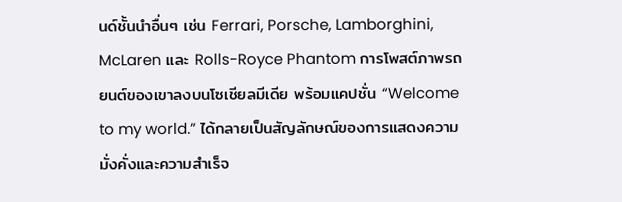นด์ชั้นนำอื่นๆ เช่น Ferrari, Porsche, Lamborghini, McLaren และ Rolls-Royce Phantom การโพสต์ภาพรถยนต์ของเขาลงบนโซเชียลมีเดีย พร้อมแคปชั่น “Welcome to my world.” ได้กลายเป็นสัญลักษณ์ของการแสดงความมั่งคั่งและความสำเร็จ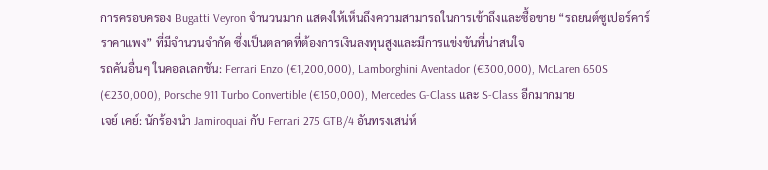การครอบครอง Bugatti Veyron จำนวนมาก แสดงให้เห็นถึงความสามารถในการเข้าถึงและซื้อขาย “รถยนต์ซูเปอร์คาร์ราคาแพง” ที่มีจำนวนจำกัด ซึ่งเป็นตลาดที่ต้องการเงินลงทุนสูงและมีการแข่งขันที่น่าสนใจ
รถคันอื่นๆ ในคอลเลกชัน: Ferrari Enzo (€1,200,000), Lamborghini Aventador (€300,000), McLaren 650S (€230,000), Porsche 911 Turbo Convertible (€150,000), Mercedes G-Class และ S-Class อีกมากมาย
เจย์ เคย์: นักร้องนำ Jamiroquai กับ Ferrari 275 GTB/4 อันทรงเสน่ห์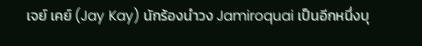เจย์ เคย์ (Jay Kay) นักร้องนำวง Jamiroquai เป็นอีกหนึ่งบุ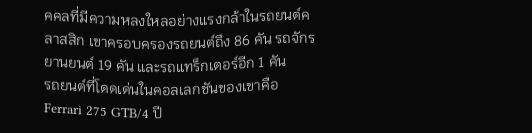คคลที่มีความหลงใหลอย่างแรงกล้าในรถยนต์คลาสสิก เขาครอบครองรถยนต์ถึง 86 คัน รถจักรยานยนต์ 19 คัน และรถแทร็กเตอร์อีก 1 คัน
รถยนต์ที่โดดเด่นในคอลเลกชันของเขาคือ Ferrari 275 GTB/4 ปี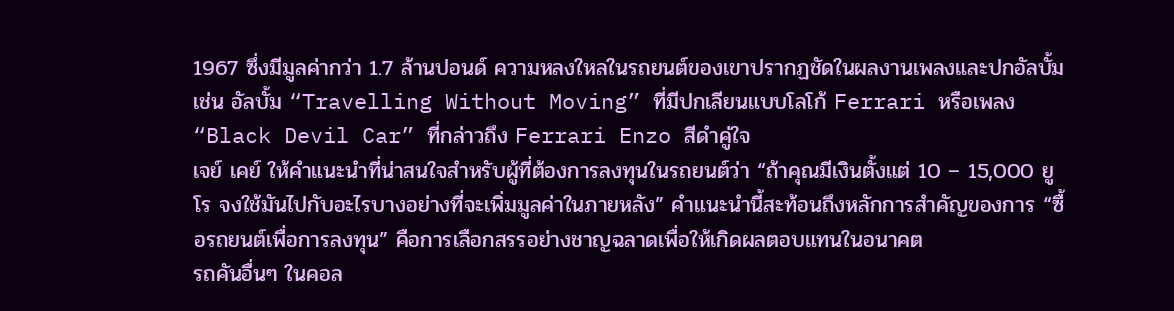1967 ซึ่งมีมูลค่ากว่า 1.7 ล้านปอนด์ ความหลงใหลในรถยนต์ของเขาปรากฏชัดในผลงานเพลงและปกอัลบั้ม เช่น อัลบั้ม “Travelling Without Moving” ที่มีปกเลียนแบบโลโก้ Ferrari หรือเพลง “Black Devil Car” ที่กล่าวถึง Ferrari Enzo สีดำคู่ใจ
เจย์ เคย์ ให้คำแนะนำที่น่าสนใจสำหรับผู้ที่ต้องการลงทุนในรถยนต์ว่า “ถ้าคุณมีเงินตั้งแต่ 10 – 15,000 ยูโร จงใช้มันไปกับอะไรบางอย่างที่จะเพิ่มมูลค่าในภายหลัง” คำแนะนำนี้สะท้อนถึงหลักการสำคัญของการ “ซื้อรถยนต์เพื่อการลงทุน” คือการเลือกสรรอย่างชาญฉลาดเพื่อให้เกิดผลตอบแทนในอนาคต
รถคันอื่นๆ ในคอล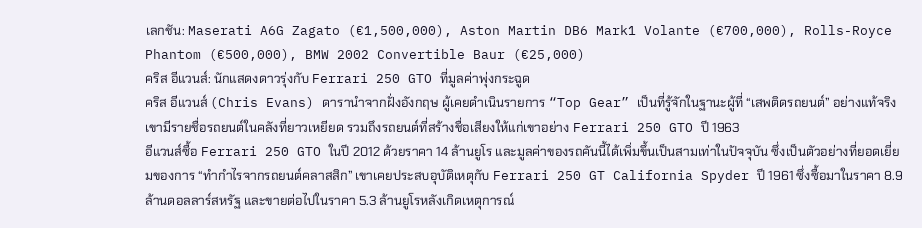เลกชัน: Maserati A6G Zagato (€1,500,000), Aston Martin DB6 Mark1 Volante (€700,000), Rolls-Royce Phantom (€500,000), BMW 2002 Convertible Baur (€25,000)
คริส อีแวนส์: นักแสดงดาวรุ่งกับ Ferrari 250 GTO ที่มูลค่าพุ่งกระฉูด
คริส อีแวนส์ (Chris Evans) ดารานำจากฝั่งอังกฤษ ผู้เคยดำเนินรายการ “Top Gear” เป็นที่รู้จักในฐานะผู้ที่ “เสพติดรถยนต์” อย่างแท้จริง เขามีรายชื่อรถยนต์ในคลังที่ยาวเหยียด รวมถึงรถยนต์ที่สร้างชื่อเสียงให้แก่เขาอย่าง Ferrari 250 GTO ปี 1963
อีแวนส์ซื้อ Ferrari 250 GTO ในปี 2012 ด้วยราคา 14 ล้านยูโร และมูลค่าของรถคันนี้ได้เพิ่มขึ้นเป็นสามเท่าในปัจจุบัน ซึ่งเป็นตัวอย่างที่ยอดเยี่ยมของการ “ทำกำไรจากรถยนต์คลาสสิก” เขาเคยประสบอุบัติเหตุกับ Ferrari 250 GT California Spyder ปี 1961 ซึ่งซื้อมาในราคา 8.9 ล้านดอลลาร์สหรัฐ และขายต่อไปในราคา 5.3 ล้านยูโรหลังเกิดเหตุการณ์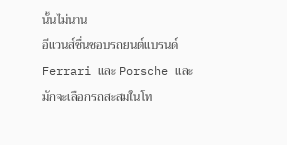นั้นไม่นาน
อีแวนส์ชื่นชอบรถยนต์แบรนด์ Ferrari และ Porsche และมักจะเลือกรถสะสมในโท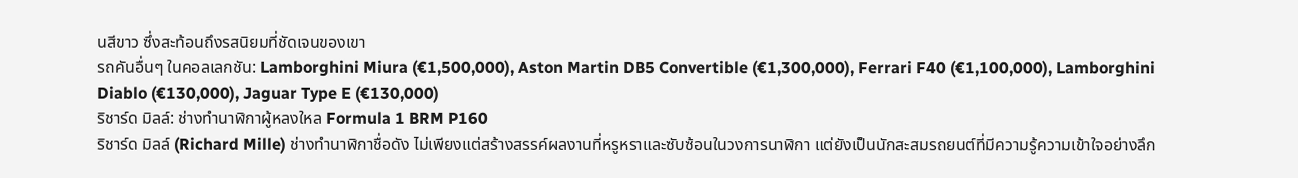นสีขาว ซึ่งสะท้อนถึงรสนิยมที่ชัดเจนของเขา
รถคันอื่นๆ ในคอลเลกชัน: Lamborghini Miura (€1,500,000), Aston Martin DB5 Convertible (€1,300,000), Ferrari F40 (€1,100,000), Lamborghini Diablo (€130,000), Jaguar Type E (€130,000)
ริชาร์ด มิลล์: ช่างทำนาฬิกาผู้หลงใหล Formula 1 BRM P160
ริชาร์ด มิลล์ (Richard Mille) ช่างทำนาฬิกาชื่อดัง ไม่เพียงแต่สร้างสรรค์ผลงานที่หรูหราและซับซ้อนในวงการนาฬิกา แต่ยังเป็นนักสะสมรถยนต์ที่มีความรู้ความเข้าใจอย่างลึก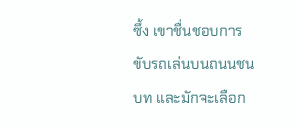ซึ้ง เขาชื่นชอบการขับรถเล่นบนถนนชนบท และมักจะเลือก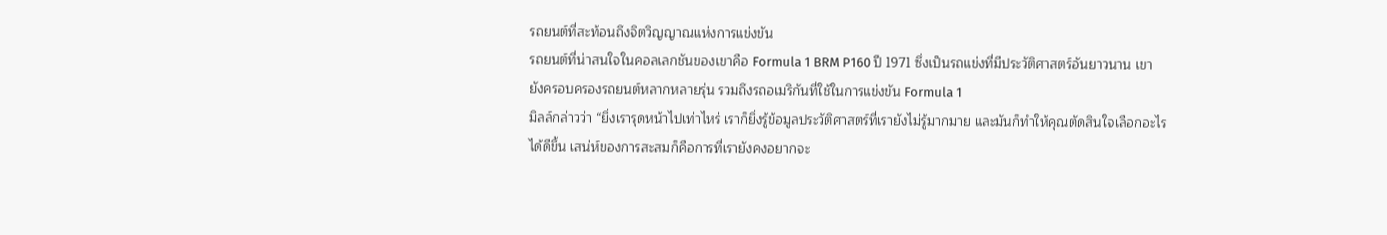รถยนต์ที่สะท้อนถึงจิตวิญญาณแห่งการแข่งขัน
รถยนต์ที่น่าสนใจในคอลเลกชันของเขาคือ Formula 1 BRM P160 ปี 1971 ซึ่งเป็นรถแข่งที่มีประวัติศาสตร์อันยาวนาน เขายังครอบครองรถยนต์หลากหลายรุ่น รวมถึงรถอเมริกันที่ใช้ในการแข่งขัน Formula 1
มิลล์กล่าวว่า “ยิ่งเรารุดหน้าไปเท่าไหร่ เราก็ยิ่งรู้ข้อมูลประวัติศาสตร์ที่เรายังไม่รู้มากมาย และมันก็ทำให้คุณตัดสินใจเลือกอะไรได้ดีขึ้น เสน่ห์ของการสะสมก็คือการที่เรายังคงอยากจะ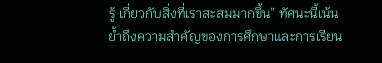รู้ เกี่ยวกับสิ่งที่เราสะสมมากขึ้น” ทัศนะนี้เน้นย้ำถึงความสำคัญของการศึกษาและการเรียน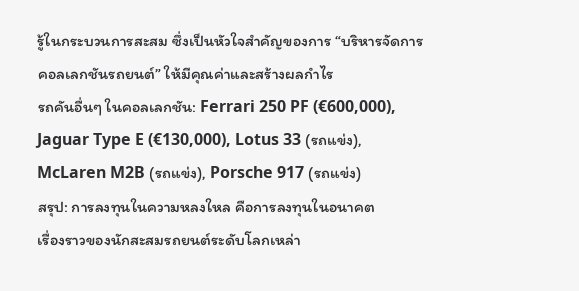รู้ในกระบวนการสะสม ซึ่งเป็นหัวใจสำคัญของการ “บริหารจัดการคอลเลกชันรถยนต์” ให้มีคุณค่าและสร้างผลกำไร
รถคันอื่นๆ ในคอลเลกชัน: Ferrari 250 PF (€600,000), Jaguar Type E (€130,000), Lotus 33 (รถแข่ง), McLaren M2B (รถแข่ง), Porsche 917 (รถแข่ง)
สรุป: การลงทุนในความหลงใหล คือการลงทุนในอนาคต
เรื่องราวของนักสะสมรถยนต์ระดับโลกเหล่า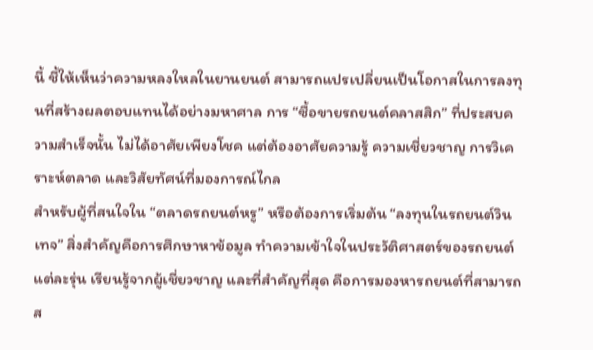นี้ ชี้ให้เห็นว่าความหลงใหลในยานยนต์ สามารถแปรเปลี่ยนเป็นโอกาสในการลงทุนที่สร้างผลตอบแทนได้อย่างมหาศาล การ “ซื้อขายรถยนต์คลาสสิก” ที่ประสบความสำเร็จนั้น ไม่ได้อาศัยเพียงโชค แต่ต้องอาศัยความรู้ ความเชี่ยวชาญ การวิเคราะห์ตลาด และวิสัยทัศน์ที่มองการณ์ไกล
สำหรับผู้ที่สนใจใน “ตลาดรถยนต์หรู” หรือต้องการเริ่มต้น “ลงทุนในรถยนต์วินเทจ” สิ่งสำคัญคือการศึกษาหาข้อมูล ทำความเข้าใจในประวัติศาสตร์ของรถยนต์แต่ละรุ่น เรียนรู้จากผู้เชี่ยวชาญ และที่สำคัญที่สุด คือการมองหารถยนต์ที่สามารถส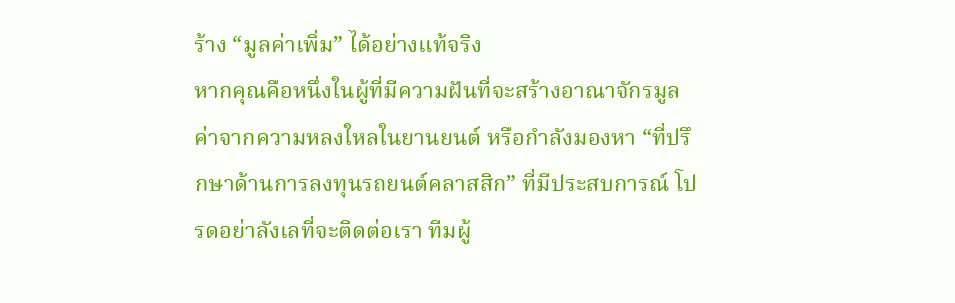ร้าง “มูลค่าเพิ่ม” ได้อย่างแท้จริง
หากคุณคือหนึ่งในผู้ที่มีความฝันที่จะสร้างอาณาจักรมูลค่าจากความหลงใหลในยานยนต์ หรือกำลังมองหา “ที่ปรึกษาด้านการลงทุนรถยนต์คลาสสิก” ที่มีประสบการณ์ โปรดอย่าลังเลที่จะติดต่อเรา ทีมผู้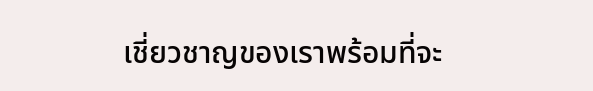เชี่ยวชาญของเราพร้อมที่จะ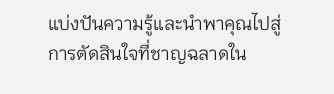แบ่งปันความรู้และนำพาคุณไปสู่การตัดสินใจที่ชาญฉลาดใน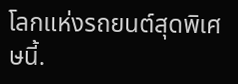โลกแห่งรถยนต์สุดพิเศษนี้.